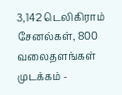3,142 டெலிகிராம் சேனல்கள், 800 வலைதளங்கள் முடக்கம் -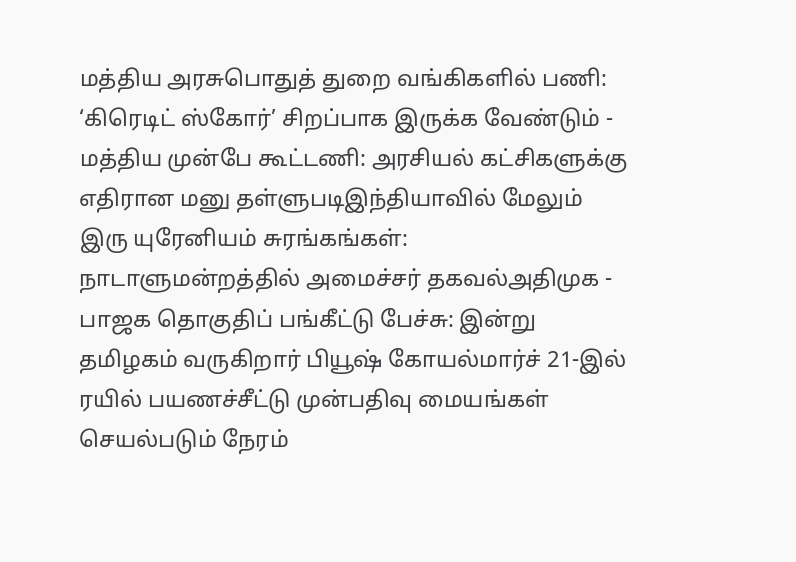மத்திய அரசுபொதுத் துறை வங்கிகளில் பணி: ‘கிரெடிட் ஸ்கோர்’ சிறப்பாக இருக்க வேண்டும் - மத்திய முன்பே கூட்டணி: அரசியல் கட்சிகளுக்கு எதிரான மனு தள்ளுபடிஇந்தியாவில் மேலும் இரு யுரேனியம் சுரங்கங்கள்: நாடாளுமன்றத்தில் அமைச்சர் தகவல்அதிமுக - பாஜக தொகுதிப் பங்கீட்டு பேச்சு: இன்று தமிழகம் வருகிறார் பியூஷ் கோயல்மார்ச் 21-இல் ரயில் பயணச்சீட்டு முன்பதிவு மையங்கள் செயல்படும் நேரம்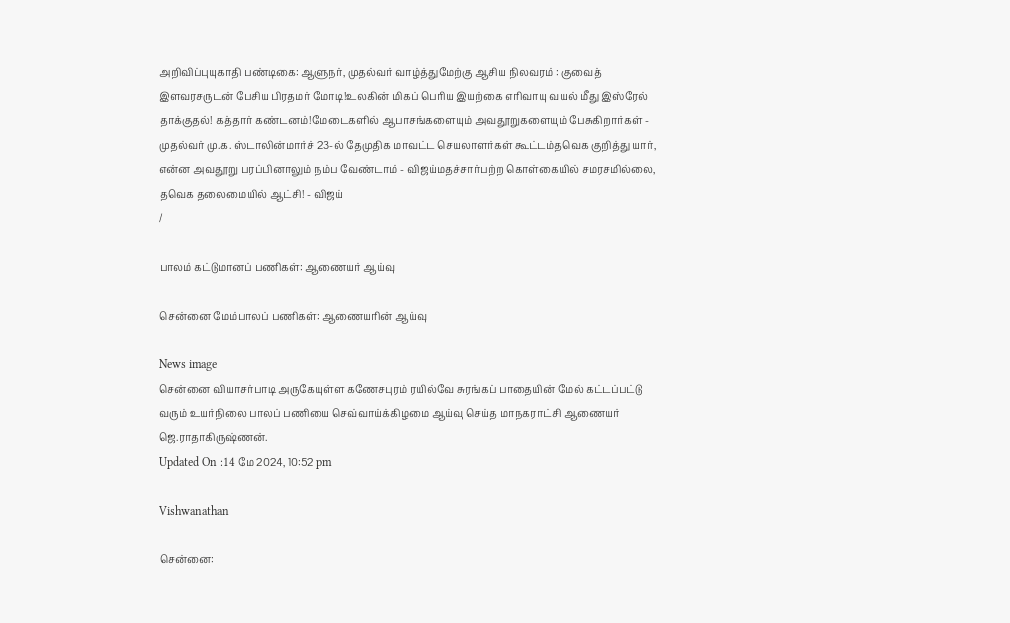அறிவிப்புயுகாதி பண்டிகை: ஆளுநர், முதல்வர் வாழ்த்துமேற்கு ஆசிய நிலவரம் : குவைத் இளவரசருடன் பேசிய பிரதமர் மோடி!உலகின் மிகப் பெரிய இயற்கை எரிவாயு வயல் மீது இஸ்ரேல் தாக்குதல்! கத்தார் கண்டனம்!மேடைகளில் ஆபாசங்களையும் அவதூறுகளையும் பேசுகிறார்கள் - முதல்வர் மு.க. ஸ்டாலின்மார்ச் 23-ல் தேமுதிக மாவட்ட செயலாளர்கள் கூட்டம்தவெக குறித்து யார், என்ன அவதூறு பரப்பினாலும் நம்ப வேண்டாம் - விஜய்மதச்சார்பற்ற கொள்கையில் சமரசமில்லை, தவெக தலைமையில் ஆட்சி! - விஜய்
/

பாலம் கட்டுமானப் பணிகள்: ஆணையர் ஆய்வு

சென்னை மேம்பாலப் பணிகள்: ஆணையரின் ஆய்வு

News image
சென்னை வியாசர்பாடி அருகேயுள்ள கணேசபுரம் ரயில்வே சுரங்கப் பாதையின் மேல் கட்டப்பட்டு வரும் உயர்நிலை பாலப் பணியை செவ்வாய்க்கிழமை ஆய்வு செய்த மாநகராட்சி ஆணையர் ஜெ.ராதாகிருஷ்ணன்.
Updated On :14 மே 2024, 10:52 pm

Vishwanathan

சென்னை: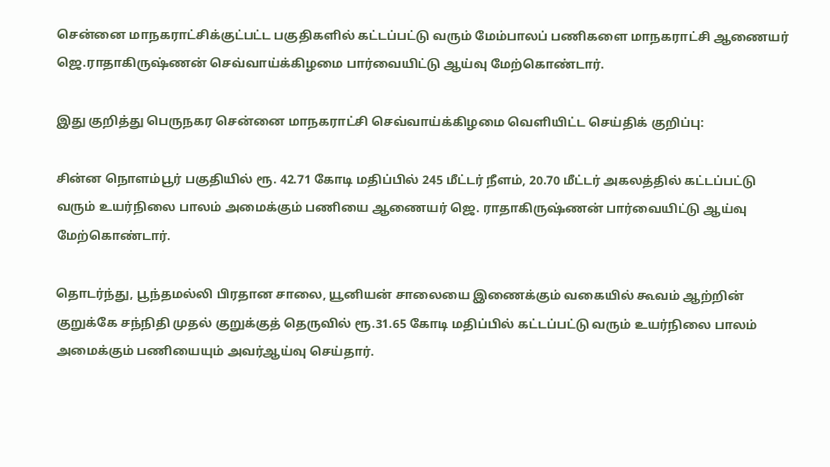சென்னை மாநகராட்சிக்குட்பட்ட பகுதிகளில் கட்டப்பட்டு வரும் மேம்பாலப் பணிகளை மாநகராட்சி ஆணையர் ஜெ.ராதாகிருஷ்ணன் செவ்வாய்க்கிழமை பார்வையிட்டு ஆய்வு மேற்கொண்டார்.

இது குறித்து பெருநகர சென்னை மாநகராட்சி செவ்வாய்க்கிழமை வெளியிட்ட செய்திக் குறிப்பு:

சின்ன நொளம்பூர் பகுதியில் ரூ. 42.71 கோடி மதிப்பில் 245 மீட்டர் நீளம், 20.70 மீட்டர் அகலத்தில் கட்டப்பட்டு வரும் உயர்நிலை பாலம் அமைக்கும் பணியை ஆணையர் ஜெ. ராதாகிருஷ்ணன் பார்வையிட்டு ஆய்வு மேற்கொண்டார்.

தொடர்ந்து, பூந்தமல்லி பிரதான சாலை, யூனியன் சாலையை இணைக்கும் வகையில் கூவம் ஆற்றின் குறுக்கே சந்நிதி முதல் குறுக்குத் தெருவில் ரூ.31.65 கோடி மதிப்பில் கட்டப்பட்டு வரும் உயர்நிலை பாலம் அமைக்கும் பணியையும் அவர்ஆய்வு செய்தார்.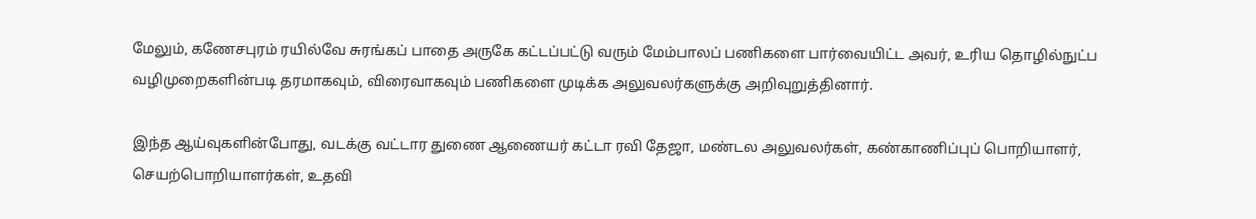மேலும், கணேசபுரம் ரயில்வே சுரங்கப் பாதை அருகே கட்டப்பட்டு வரும் மேம்பாலப் பணிகளை பார்வையிட்ட அவர், உரிய தொழில்நுட்ப வழிமுறைகளின்படி தரமாகவும், விரைவாகவும் பணிகளை முடிக்க அலுவலர்களுக்கு அறிவுறுத்தினார்.

இந்த ஆய்வுகளின்போது, வடக்கு வட்டார துணை ஆணையர் கட்டா ரவி தேஜா, மண்டல அலுவலர்கள், கண்காணிப்புப் பொறியாளர், செயற்பொறியாளர்கள், உதவி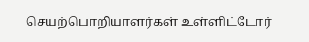செயற்பொறியாளர்கள் உள்ளிட்டோர்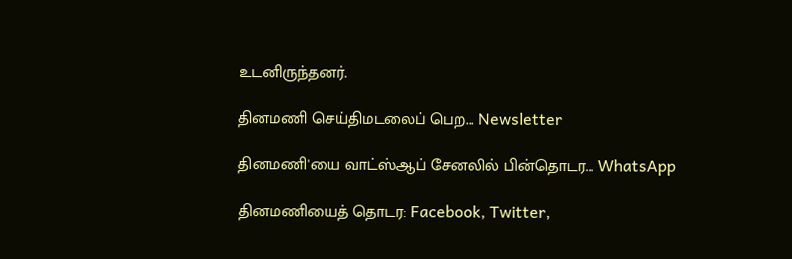உடனிருந்தனர்.

தினமணி செய்திமடலைப் பெற... Newsletter

தினமணி'யை வாட்ஸ்ஆப் சேனலில் பின்தொடர... WhatsApp

தினமணியைத் தொடர: Facebook, Twitter,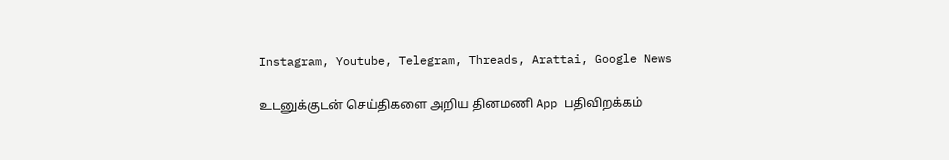Instagram, Youtube, Telegram, Threads, Arattai, Google News

உடனுக்குடன் செய்திகளை அறிய தினமணி App பதிவிறக்கம்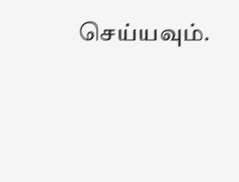செய்யவும்.